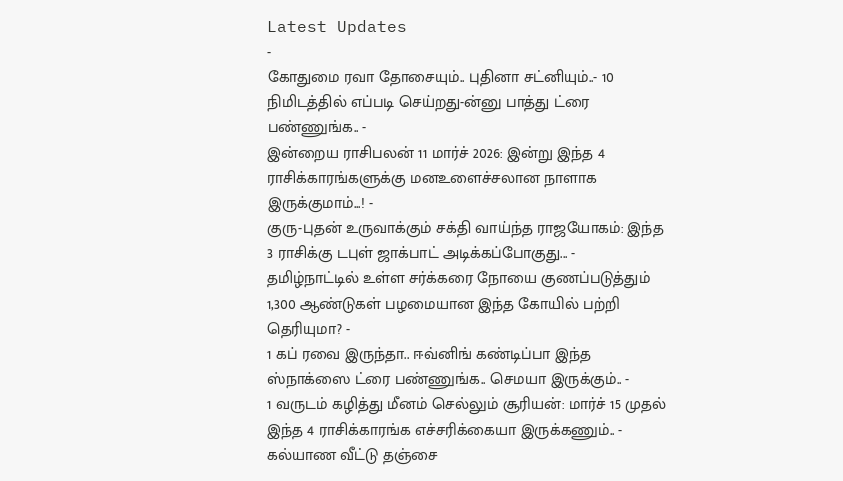Latest Updates
-
கோதுமை ரவா தோசையும்.. புதினா சட்னியும்..- 10 நிமிடத்தில் எப்படி செய்றது-ன்னு பாத்து ட்ரை பண்ணுங்க.. -
இன்றைய ராசிபலன் 11 மார்ச் 2026: இன்று இந்த 4 ராசிக்காரங்களுக்கு மனஉளைச்சலான நாளாக இருக்குமாம்...! -
குரு-புதன் உருவாக்கும் சக்தி வாய்ந்த ராஜயோகம்: இந்த 3 ராசிக்கு டபுள் ஜாக்பாட் அடிக்கப்போகுது... -
தமிழ்நாட்டில் உள்ள சர்க்கரை நோயை குணப்படுத்தும் 1,300 ஆண்டுகள் பழமையான இந்த கோயில் பற்றி தெரியுமா? -
1 கப் ரவை இருந்தா.. ஈவ்னிங் கண்டிப்பா இந்த ஸ்நாக்ஸை ட்ரை பண்ணுங்க.. செமயா இருக்கும்.. -
1 வருடம் கழித்து மீனம் செல்லும் சூரியன்: மார்ச் 15 முதல் இந்த 4 ராசிக்காரங்க எச்சரிக்கையா இருக்கணும்.. -
கல்யாண வீட்டு தஞ்சை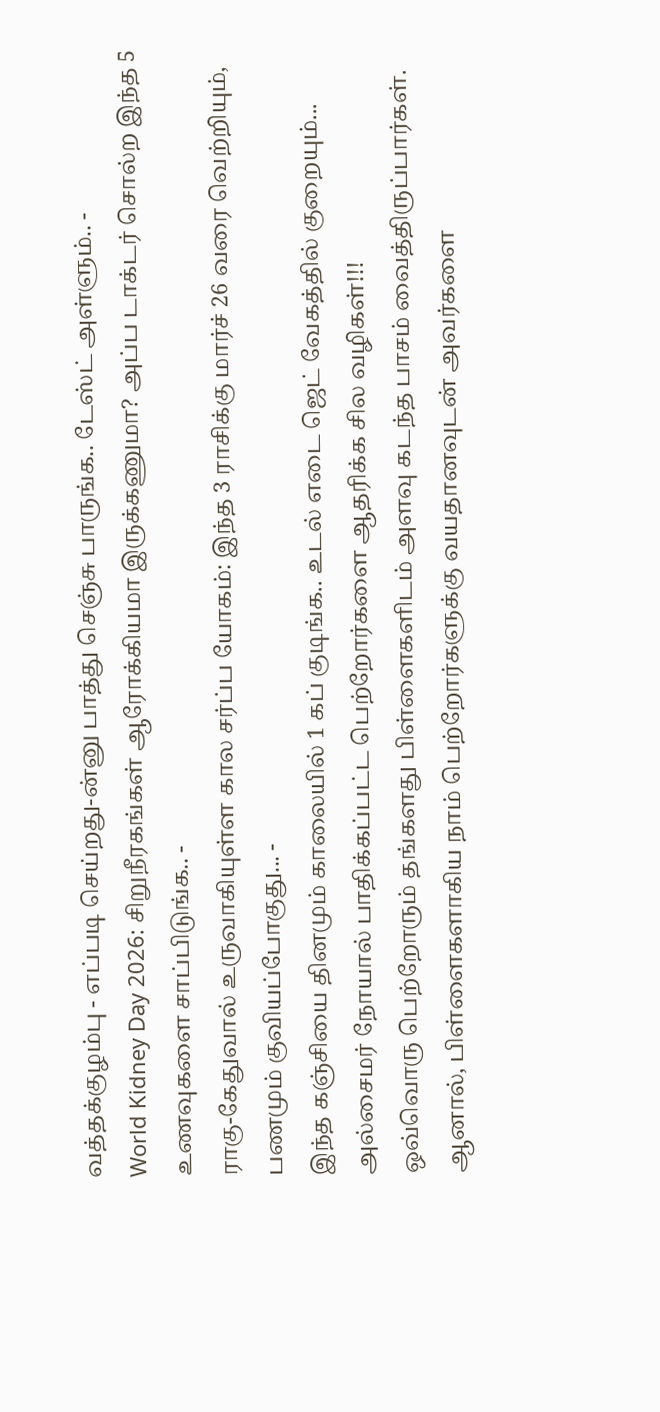வத்தக்குழம்பு - எப்படி செய்றது-ன்னு பாத்து செஞ்சு பாருங்க.. டேஸ்ட் அள்ளும்.. -
World Kidney Day 2026: சிறுநீரகங்கள் ஆரோக்கியமா இருக்கணுமா? அப்ப டாக்டர் சொல்ற இந்த 5 உணவுகளை சாப்பிடுங்க.. -
ராகு-கேதுவால் உருவாகியுள்ள கால சர்ப்ப யோகம்: இந்த 3 ராசிக்கு மார்ச் 26 வரை வெற்றியும், பணமும் குவியப்போகுது... -
இந்த கஞ்சியை தினமும் காலையில் 1 கப் குடிங்க.. உடல் எடை ஜெட் வேகத்தில் குறையும்...
அல்சைமர் நோயால் பாதிக்கப்பட்ட பெற்றோர்களை ஆதரிக்க சில வழிகள்!!!
ஒவ்வொரு பெற்றோரும் தங்களது பிள்ளைகளிடம் அளவு கடந்த பாசம் வைத்திருப்பார்கள். ஆனால், பிள்ளைகளாகிய நாம் பெற்றோர்களுக்கு வயதானவுடன் அவர்களை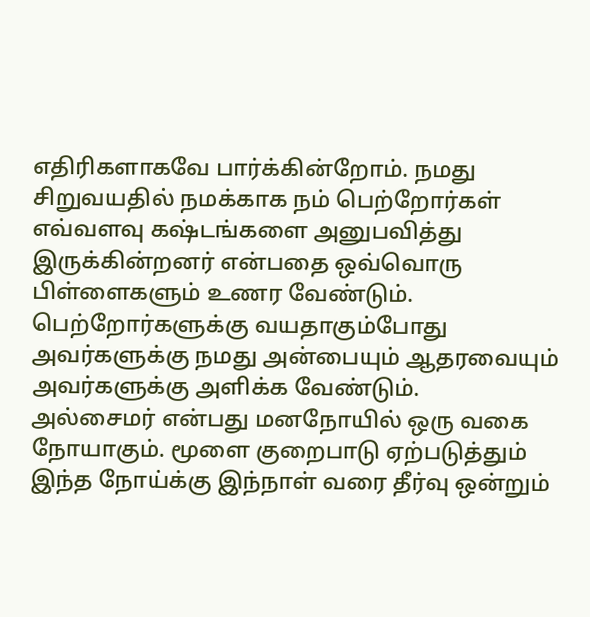எதிரிகளாகவே பார்க்கின்றோம். நமது சிறுவயதில் நமக்காக நம் பெற்றோர்கள் எவ்வளவு கஷ்டங்களை அனுபவித்து இருக்கின்றனர் என்பதை ஒவ்வொரு பிள்ளைகளும் உணர வேண்டும். பெற்றோர்களுக்கு வயதாகும்போது அவர்களுக்கு நமது அன்பையும் ஆதரவையும் அவர்களுக்கு அளிக்க வேண்டும்.
அல்சைமர் என்பது மனநோயில் ஒரு வகை நோயாகும். மூளை குறைபாடு ஏற்படுத்தும் இந்த நோய்க்கு இந்நாள் வரை தீர்வு ஒன்றும்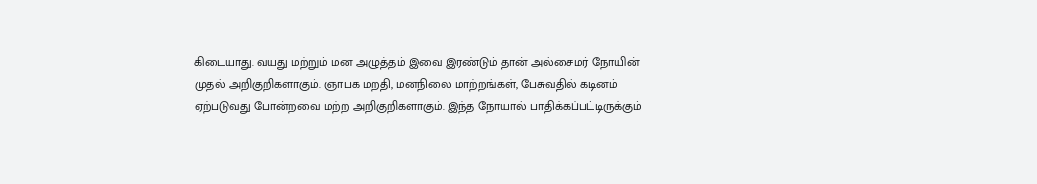கிடையாது. வயது மற்றும் மன அழுத்தம் இவை இரண்டும் தான் அல்சைமர் நோயின் முதல் அறிகுறிகளாகும். ஞாபக மறதி, மனநிலை மாற்றங்கள், பேசுவதில் கடினம் ஏற்படுவது போன்றவை மற்ற அறிகுறிகளாகும். இந்த நோயால் பாதிக்கப்பட்டிருக்கும்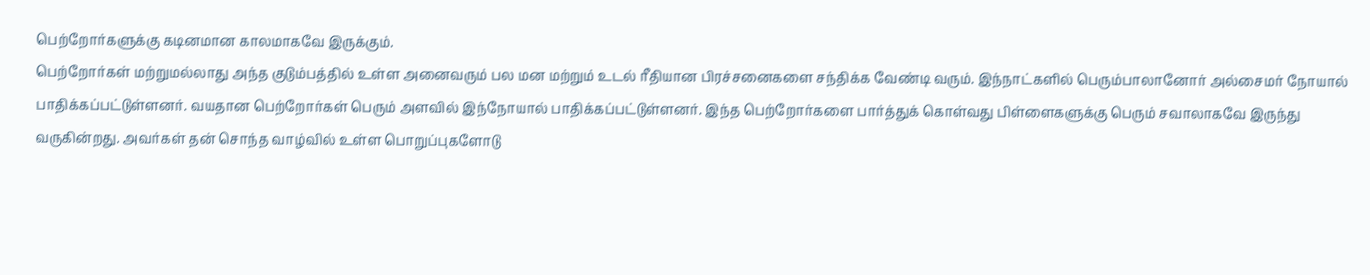பெற்றோர்களுக்கு கடினமான காலமாகவே இருக்கும்.
பெற்றோர்கள் மற்றுமல்லாது அந்த குடும்பத்தில் உள்ள அனைவரும் பல மன மற்றும் உடல் ரீதியான பிரச்சனைகளை சந்திக்க வேண்டி வரும். இந்நாட்களில் பெரும்பாலானோர் அல்சைமர் நோயால் பாதிக்கப்பட்டுள்ளனர். வயதான பெற்றோர்கள் பெரும் அளவில் இந்நோயால் பாதிக்கப்பட்டுள்ளனர். இந்த பெற்றோர்களை பார்த்துக் கொள்வது பிள்ளைகளுக்கு பெரும் சவாலாகவே இருந்து வருகின்றது. அவர்கள் தன் சொந்த வாழ்வில் உள்ள பொறுப்புகளோடு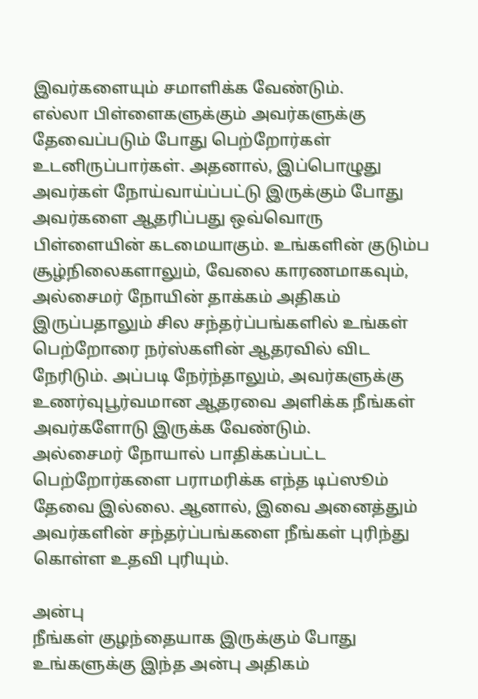இவர்களையும் சமாளிக்க வேண்டும்.
எல்லா பிள்ளைகளுக்கும் அவர்களுக்கு தேவைப்படும் போது பெற்றோர்கள் உடனிருப்பார்கள். அதனால், இப்பொழுது அவர்கள் நோய்வாய்ப்பட்டு இருக்கும் போது அவர்களை ஆதரிப்பது ஒவ்வொரு பிள்ளையின் கடமையாகும். உங்களின் குடும்ப சூழ்நிலைகளாலும், வேலை காரணமாகவும், அல்சைமர் நோயின் தாக்கம் அதிகம் இருப்பதாலும் சில சந்தர்ப்பங்களில் உங்கள் பெற்றோரை நர்ஸ்களின் ஆதரவில் விட நேரிடும். அப்படி நேர்ந்தாலும், அவர்களுக்கு உணர்வுபூர்வமான ஆதரவை அளிக்க நீங்கள் அவர்களோடு இருக்க வேண்டும்.
அல்சைமர் நோயால் பாதிக்கப்பட்ட பெற்றோர்களை பராமரிக்க எந்த டிப்ஸூம் தேவை இல்லை. ஆனால், இவை அனைத்தும் அவர்களின் சந்தர்ப்பங்களை நீங்கள் புரிந்து கொள்ள உதவி புரியும்.

அன்பு
நீங்கள் குழந்தையாக இருக்கும் போது உங்களுக்கு இந்த அன்பு அதிகம்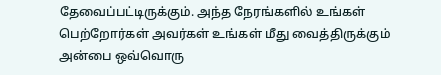தேவைப்பட்டிருக்கும். அந்த நேரங்களில் உங்கள் பெற்றோர்கள் அவர்கள் உங்கள் மீது வைத்திருக்கும் அன்பை ஒவ்வொரு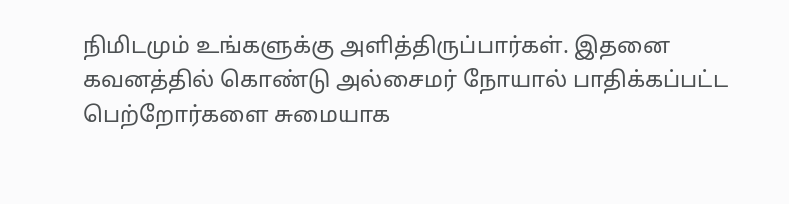நிமிடமும் உங்களுக்கு அளித்திருப்பார்கள். இதனை கவனத்தில் கொண்டு அல்சைமர் நோயால் பாதிக்கப்பட்ட பெற்றோர்களை சுமையாக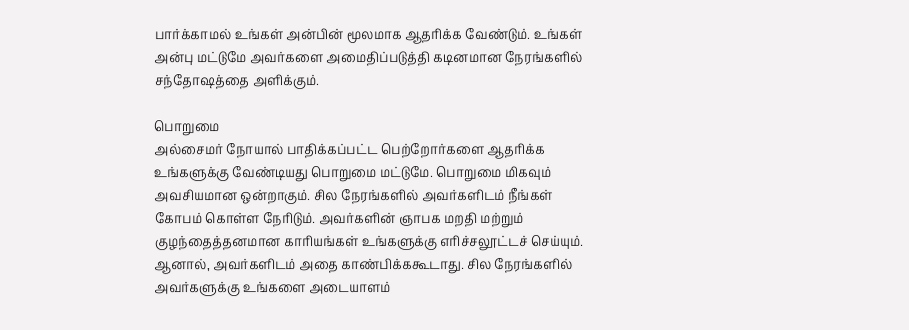பார்க்காமல் உங்கள் அன்பின் மூலமாக ஆதரிக்க வேண்டும். உங்கள் அன்பு மட்டுமே அவர்களை அமைதிப்படுத்தி கடினமான நேரங்களில் சந்தோஷத்தை அளிக்கும்.

பொறுமை
அல்சைமர் நோயால் பாதிக்கப்பட்ட பெற்றோர்களை ஆதரிக்க உங்களுக்கு வேண்டியது பொறுமை மட்டுமே. பொறுமை மிகவும் அவசியமான ஒன்றாகும். சில நேரங்களில் அவர்களிடம் நீங்கள் கோபம் கொள்ள நேரிடும். அவர்களின் ஞாபக மறதி மற்றும் குழந்தைத்தனமான காரியங்கள் உங்களுக்கு எரிச்சலூட்டச் செய்யும். ஆனால், அவர்களிடம் அதை காண்பிக்ககூடாது. சில நேரங்களில் அவர்களுக்கு உங்களை அடையாளம்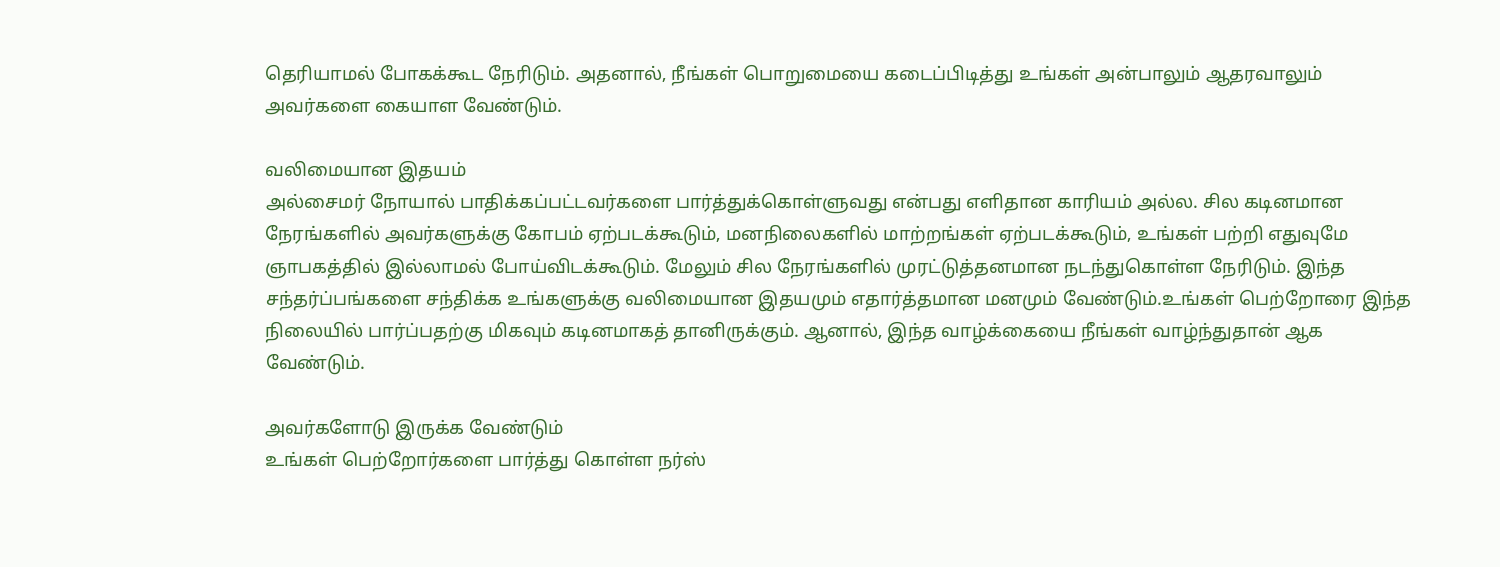தெரியாமல் போகக்கூட நேரிடும். அதனால், நீங்கள் பொறுமையை கடைப்பிடித்து உங்கள் அன்பாலும் ஆதரவாலும் அவர்களை கையாள வேண்டும்.

வலிமையான இதயம்
அல்சைமர் நோயால் பாதிக்கப்பட்டவர்களை பார்த்துக்கொள்ளுவது என்பது எளிதான காரியம் அல்ல. சில கடினமான நேரங்களில் அவர்களுக்கு கோபம் ஏற்படக்கூடும், மனநிலைகளில் மாற்றங்கள் ஏற்படக்கூடும், உங்கள் பற்றி எதுவுமே ஞாபகத்தில் இல்லாமல் போய்விடக்கூடும். மேலும் சில நேரங்களில் முரட்டுத்தனமான நடந்துகொள்ள நேரிடும். இந்த சந்தர்ப்பங்களை சந்திக்க உங்களுக்கு வலிமையான இதயமும் எதார்த்தமான மனமும் வேண்டும்.உங்கள் பெற்றோரை இந்த நிலையில் பார்ப்பதற்கு மிகவும் கடினமாகத் தானிருக்கும். ஆனால், இந்த வாழ்க்கையை நீங்கள் வாழ்ந்துதான் ஆக வேண்டும்.

அவர்களோடு இருக்க வேண்டும்
உங்கள் பெற்றோர்களை பார்த்து கொள்ள நர்ஸ்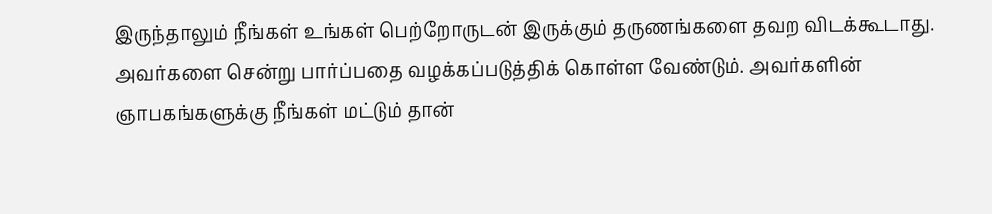இருந்தாலும் நீங்கள் உங்கள் பெற்றோருடன் இருக்கும் தருணங்களை தவற விடக்கூடாது. அவர்களை சென்று பார்ப்பதை வழக்கப்படுத்திக் கொள்ள வேண்டும். அவர்களின் ஞாபகங்களுக்கு நீங்கள் மட்டும் தான்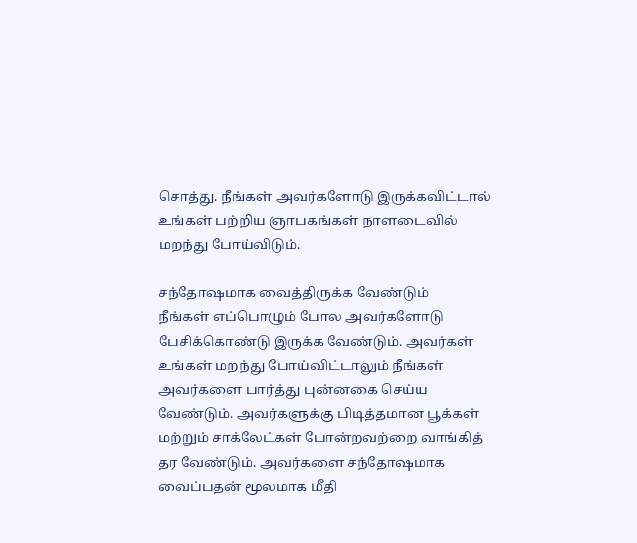சொத்து. நீங்கள் அவர்களோடு இருக்கவிட்டால் உங்கள் பற்றிய ஞாபகங்கள் நாளடைவில் மறந்து போய்விடும்.

சந்தோஷமாக வைத்திருக்க வேண்டும்
நீங்கள் எப்பொழும் போல அவர்களோடு பேசிக்கொண்டு இருக்க வேண்டும். அவர்கள் உங்கள் மறந்து போய்விட்டாலும் நீங்கள் அவர்களை பார்த்து புன்னகை செய்ய வேண்டும். அவர்களுக்கு பிடித்தமான பூக்கள் மற்றும் சாக்லேட்கள் போன்றவற்றை வாங்கித் தர வேண்டும். அவர்களை சந்தோஷமாக வைப்பதன் மூலமாக மீதி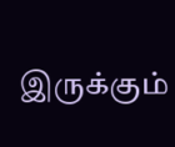இருக்கும்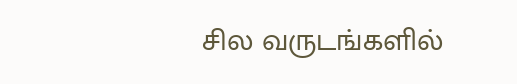சில வருடங்களில்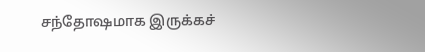சந்தோஷமாக இருக்கச்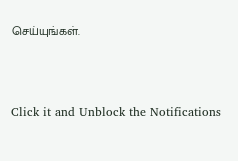செய்யுங்கள்.



Click it and Unblock the Notifications